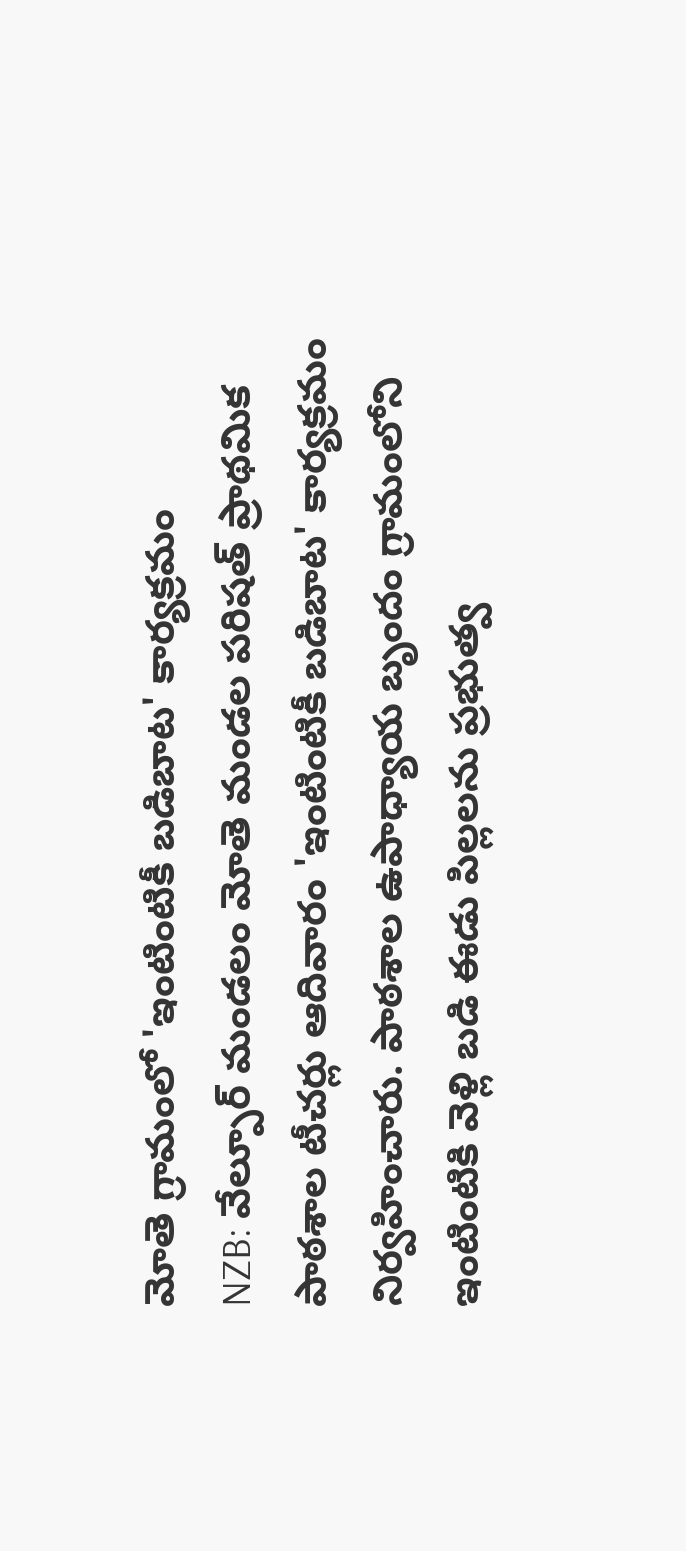మోతె గ్రామంలో 'ఇంటింటికీ బడిబాట' కార్యక్రమం
NZB: వేల్పూర్ మండలం మోతె మండల పరిషత్ ప్రాథమిక పాఠశాల టీచర్లు ఆదివారం 'ఇంటింటికీ బడిబాట' కార్యక్రమం నిర్వహించారు. పాఠశాల ఉపాధ్యాయ బృందం గ్రామంలోని ఇంటింటికి వెళ్లి బడి ఈడు పిల్లలను ప్రభుత్వ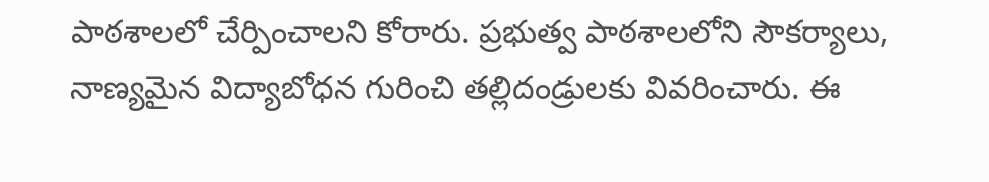పాఠశాలలో చేర్పించాలని కోరారు. ప్రభుత్వ పాఠశాలలోని సౌకర్యాలు, నాణ్యమైన విద్యాబోధన గురించి తల్లిదండ్రులకు వివరించారు. ఈ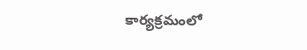కార్యక్రమంలో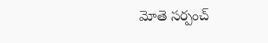మోతె సర్పంచ్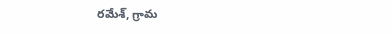రమేశ్, గ్రామ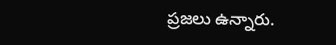ప్రజలు ఉన్నారు.